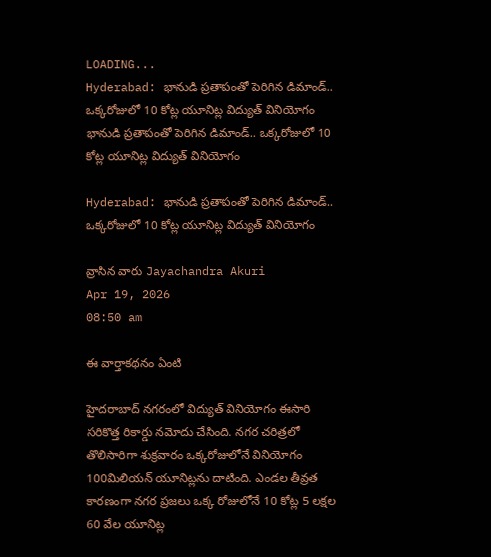LOADING...
Hyderabad: భానుడి ప్రతాపంతో పెరిగిన డిమాండ్.. ఒక్కరోజులో 10 కోట్ల యూనిట్ల విద్యుత్ వినియోగం
భానుడి ప్రతాపంతో పెరిగిన డిమాండ్.. ఒక్కరోజులో 10 కోట్ల యూనిట్ల విద్యుత్ వినియోగం

Hyderabad: భానుడి ప్రతాపంతో పెరిగిన డిమాండ్.. ఒక్కరోజులో 10 కోట్ల యూనిట్ల విద్యుత్ వినియోగం

వ్రాసిన వారు Jayachandra Akuri
Apr 19, 2026
08:50 am

ఈ వార్తాకథనం ఏంటి

హైదరాబాద్ నగరంలో విద్యుత్ వినియోగం ఈసారి సరికొత్త రికార్డు నమోదు చేసింది. నగర చరిత్రలో తొలిసారిగా శుక్రవారం ఒక్కరోజులోనే వినియోగం 100మిలియన్ యూనిట్లను దాటింది. ఎండల తీవ్రత కారణంగా నగర ప్రజలు ఒక్క రోజులోనే 10 కోట్ల 5 లక్షల 60 వేల యూనిట్ల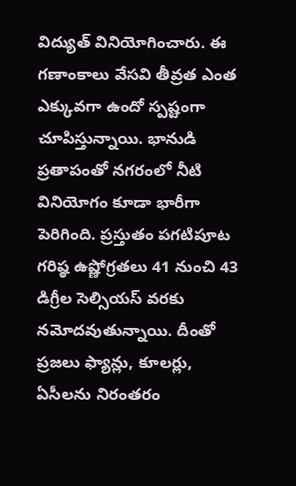విద్యుత్ వినియోగించారు. ఈ గణాంకాలు వేసవి తీవ్రత ఎంత ఎక్కువగా ఉందో స్పష్టంగా చూపిస్తున్నాయి. భానుడి ప్రతాపంతో నగరంలో నీటి వినియోగం కూడా భారీగా పెరిగింది. ప్రస్తుతం పగటిపూట గరిష్ఠ ఉష్ణోగ్రతలు 41 నుంచి 43 డిగ్రీల సెల్సియస్ వరకు నమోదవుతున్నాయి. దీంతో ప్రజలు ఫ్యాన్లు, కూలర్లు, ఏసీలను నిరంతరం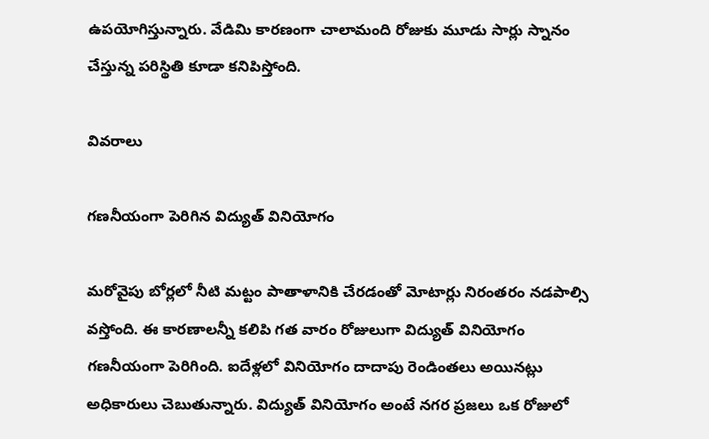ఉపయోగిస్తున్నారు. వేడిమి కారణంగా చాలామంది రోజుకు మూడు సార్లు స్నానం చేస్తున్న పరిస్థితి కూడా కనిపిస్తోంది.

వివరాలు

గణనీయంగా పెరిగిన విద్యుత్ వినియోగం

మరోవైపు బోర్లలో నీటి మట్టం పాతాళానికి చేరడంతో మోటార్లు నిరంతరం నడపాల్సి వస్తోంది. ఈ కారణాలన్నీ కలిపి గత వారం రోజులుగా విద్యుత్ వినియోగం గణనీయంగా పెరిగింది. ఐదేళ్లలో వినియోగం దాదాపు రెండింతలు అయినట్లు అధికారులు చెబుతున్నారు. విద్యుత్ వినియోగం అంటే నగర ప్రజలు ఒక రోజులో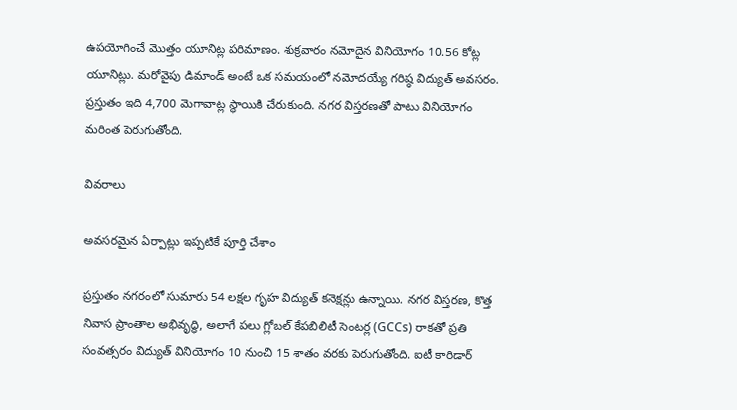ఉపయోగించే మొత్తం యూనిట్ల పరిమాణం. శుక్రవారం నమోదైన వినియోగం 10.56 కోట్ల యూనిట్లు. మరోవైపు డిమాండ్ అంటే ఒక సమయంలో నమోదయ్యే గరిష్ఠ విద్యుత్ అవసరం. ప్రస్తుతం ఇది 4,700 మెగావాట్ల స్థాయికి చేరుకుంది. నగర విస్తరణతో పాటు వినియోగం మరింత పెరుగుతోంది.

వివరాలు

అవసరమైన ఏర్పాట్లు ఇప్పటికే పూర్తి చేశాం

ప్రస్తుతం నగరంలో సుమారు 54 లక్షల గృహ విద్యుత్ కనెక్షన్లు ఉన్నాయి. నగర విస్తరణ, కొత్త నివాస ప్రాంతాల అభివృద్ధి, అలాగే పలు గ్లోబల్ కేపబిలిటీ సెంటర్ల (GCCs) రాకతో ప్రతి సంవత్సరం విద్యుత్ వినియోగం 10 నుంచి 15 శాతం వరకు పెరుగుతోంది. ఐటీ కారిడార్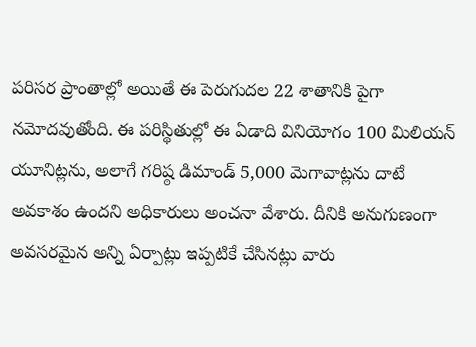పరిసర ప్రాంతాల్లో అయితే ఈ పెరుగుదల 22 శాతానికి పైగా నమోదవుతోంది. ఈ పరిస్థితుల్లో ఈ ఏడాది వినియోగం 100 మిలియన్ యూనిట్లను, అలాగే గరిష్ఠ డిమాండ్ 5,000 మెగావాట్లను దాటే అవకాశం ఉందని అధికారులు అంచనా వేశారు. దీనికి అనుగుణంగా అవసరమైన అన్ని ఏర్పాట్లు ఇప్పటికే చేసినట్లు వారు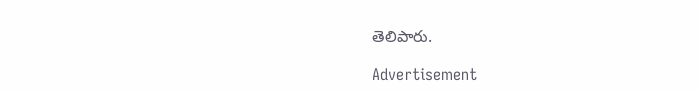తెలిపారు.

Advertisement